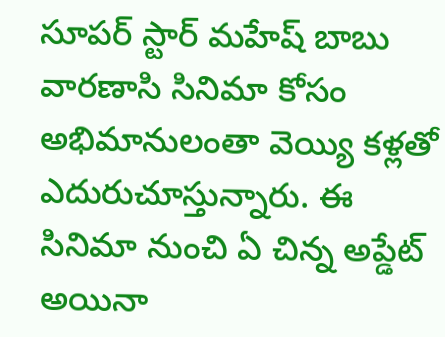సూపర్ స్టార్ మహేష్ బాబు వారణాసి సినిమా కోసం అభిమానులంతా వెయ్యి కళ్లతో ఎదురుచూస్తున్నారు. ఈ సినిమా నుంచి ఏ చిన్న అప్డేట్ అయినా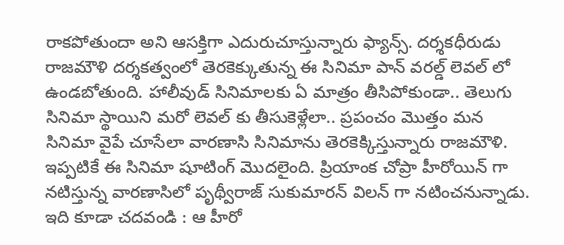రాకపోతుందా అని ఆసక్తిగా ఎదురుచూస్తున్నారు ఫ్యాన్స్. దర్శకధీరుడు రాజమౌళి దర్శకత్వంలో తెరకెక్కుతున్న ఈ సినిమా పాన్ వరల్డ్ లెవల్ లో ఉండబోతుంది. హాలీవుడ్ సినిమాలకు ఏ మాత్రం తీసిపోకుండా.. తెలుగు సినిమా స్థాయిని మరో లెవల్ కు తీసుకెళ్లేలా.. ప్రపంచం మొత్తం మన సినిమా వైపే చూసేలా వారణాసి సినిమాను తెరకెక్కిస్తున్నారు రాజమౌళి. ఇప్పటికే ఈ సినిమా షూటింగ్ మొదలైంది. ప్రియాంక చోప్రా హీరోయిన్ గా నటిస్తున్న వారణాసిలో పృథ్వీరాజ్ సుకుమారన్ విలన్ గా నటించనున్నాడు.
ఇది కూడా చదవండి : ఆ హీరో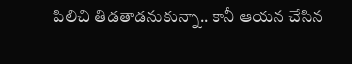పిలిచి తిడతాడనుకున్నా.. కానీ ఆయన చేసిన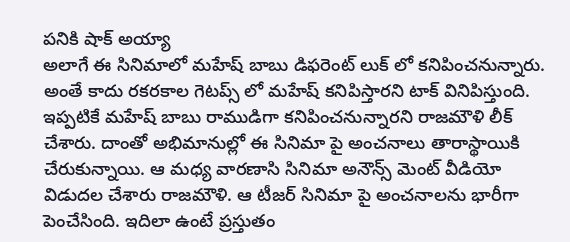పనికి షాక్ అయ్యా
అలాగే ఈ సినిమాలో మహేష్ బాబు డిఫరెంట్ లుక్ లో కనిపించనున్నారు. అంతే కాదు రకరకాల గెటప్స్ లో మహేష్ కనిపిస్తారని టాక్ వినిపిస్తుంది. ఇప్పటికే మహేష్ బాబు రాముడిగా కనిపించనున్నారని రాజమౌళి లీక్ చేశారు. దాంతో అభిమానుల్లో ఈ సినిమా పై అంచనాలు తారాస్థాయికి చేరుకున్నాయి. ఆ మధ్య వారణాసి సినిమా అనౌన్స్ మెంట్ వీడియో విడుదల చేశారు రాజమౌళి. ఆ టీజర్ సినిమా పై అంచనాలను భారీగా పెంచేసింది. ఇదిలా ఉంటే ప్రస్తుతం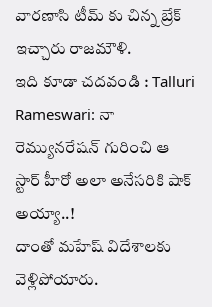వారణాసి టీమ్ కు చిన్న బ్రేక్ ఇచ్చారు రాజమౌళి.
ఇది కూడా చదవండి : Talluri Rameswari: నా రెమ్యునరేషన్ గురించి ఆ స్టార్ హీరో అలా అనేసరికి షాక్ అయ్యా..!
దాంతో మహేష్ విదేశాలకు వెళ్లిపోయారు.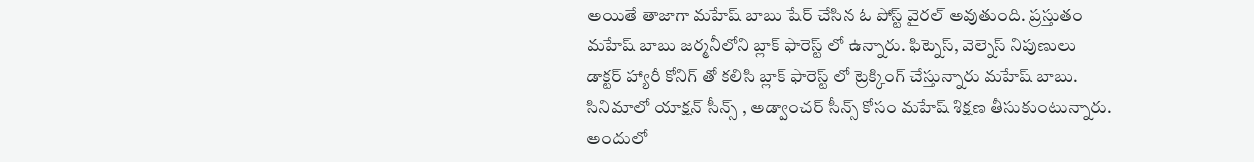అయితే తాజాగా మహేష్ బాబు షేర్ చేసిన ఓ పోస్ట్ వైరల్ అవుతుంది. ప్రస్తుతం మహేష్ బాబు జర్మనీలోని బ్లాక్ ఫారెస్ట్ లో ఉన్నారు. ఫిట్నెస్, వెల్నెస్ నిపుణులు డాక్టర్ హ్యారీ కోనిగ్ తో కలిసి బ్లాక్ ఫారెస్ట్ లో ట్రెక్కింగ్ చేస్తున్నారు మహేష్ బాబు. సినిమాలో యాక్షన్ సీన్స్ , అడ్వాంచర్ సీన్స్ కోసం మహేష్ శిక్షణ తీసుకుంటున్నారు. అందులో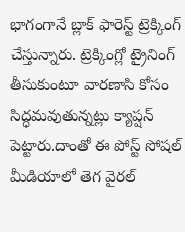భాగంగానే బ్లాక్ ఫారెస్ట్ ట్రెక్కింగ్ చేస్తున్నారు. ట్రెక్కింగ్లో ట్రైనింగ్ తీసుకుంటూ వారణాసి కోసం సిద్ధమవుతున్నట్లు క్యాప్షన్ పెట్టారు.దాంతో ఈ పోస్ట్ సోషల్ మీడియాలో తెగ వైరల్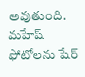అవుతుంది. మహేష్ ఫోటోలను షేర్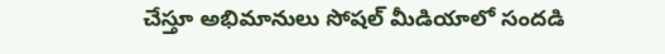చేస్తూ అభిమానులు సోషల్ మీడియాలో సందడి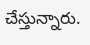చేస్తున్నారు.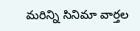మరిన్ని సినిమా వార్తల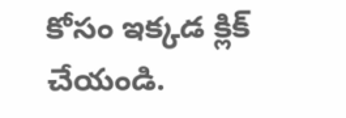కోసం ఇక్కడ క్లిక్ చేయండి.